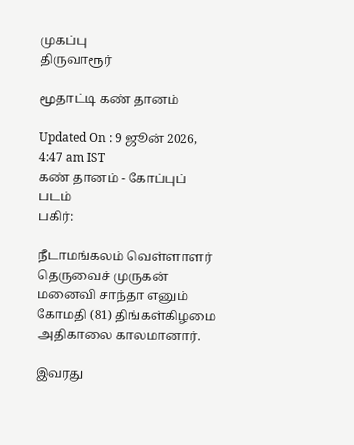முகப்பு
திருவாரூர்

மூதாட்டி கண் தானம்

Updated On : 9 ஜூன் 2026, 4:47 am IST
கண் தானம் - கோப்புப் படம்
பகிர்:

நீடாமங்கலம் வெள்ளாளர் தெருவைச் முருகன் மனைவி சாந்தா எனும் கோமதி (81) திங்கள்கிழமை அதிகாலை காலமானார்.

இவரது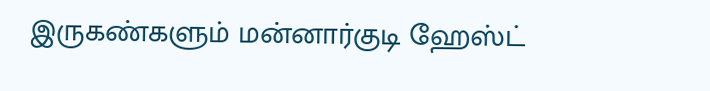இருகண்களும் மன்னார்குடி ஹேஸ்ட்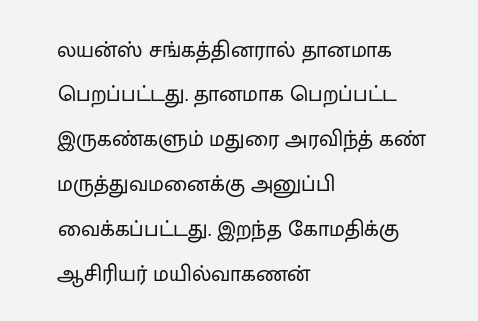லயன்ஸ் சங்கத்தினரால் தானமாக பெறப்பட்டது. தானமாக பெறப்பட்ட இருகண்களும் மதுரை அரவிந்த் கண் மருத்துவமனைக்கு அனுப்பி வைக்கப்பட்டது. இறந்த கோமதிக்கு ஆசிரியர் மயில்வாகணன்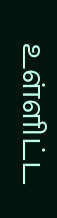உள்ளிட்ட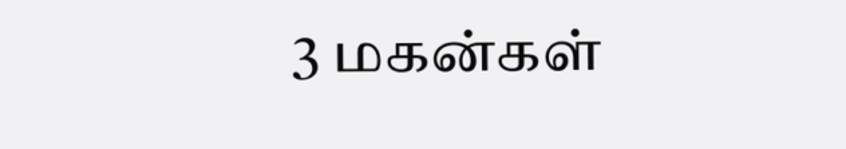3 மகன்கள்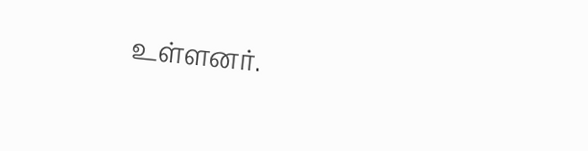உள்ளனர்.